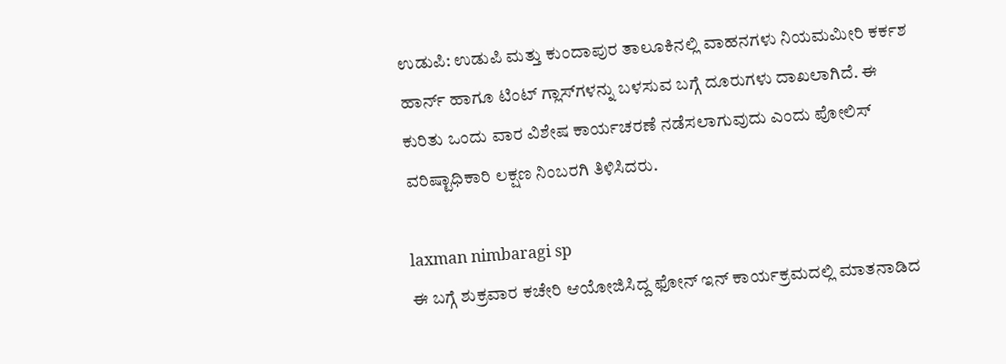ಉಡುಪಿ: ಉಡುಪಿ ಮತ್ತು ಕುಂದಾಪುರ ತಾಲೂಕಿನಲ್ಲಿ ವಾಹನಗಳು ನಿಯಮಮೀರಿ ಕರ್ಕಶ ಹಾರ್ನ್ ಹಾಗೂ ಟಿಂಟ್ ಗ್ಲಾಸ್‍ಗಳನ್ನು ಬಳಸುವ ಬಗ್ಗೆ ದೂರುಗಳು ದಾಖಲಾಗಿದೆ. ಈ ಕುರಿತು ಒಂದು ವಾರ ವಿಶೇಷ ಕಾರ್ಯಚರಣೆ ನಡೆಸಲಾಗುವುದು ಎಂದು ಪೋಲಿಸ್ ವರಿಷ್ಟಾಧಿಕಾರಿ ಲಕ್ಷಣ ನಿಂಬರಗಿ ತಿಳಿಸಿದರು.

laxman nimbaragi sp
ಈ ಬಗ್ಗೆ ಶುಕ್ರವಾರ ಕಚೇರಿ ಆಯೋಜಿಸಿದ್ದ ಫೋನ್ ಇನ್ ಕಾರ್ಯಕ್ರಮದಲ್ಲಿ ಮಾತನಾಡಿದ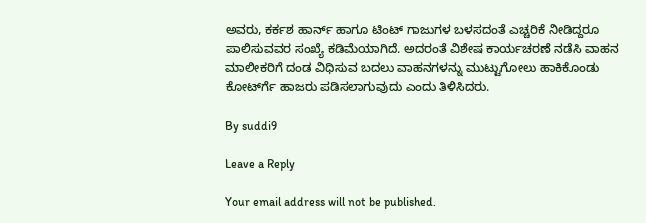ಅವರು, ಕರ್ಕಶ ಹಾರ್ನ್ ಹಾಗೂ ಟಿಂಟ್ ಗಾಜುಗಳ ಬಳಸದಂತೆ ಎಚ್ಚರಿಕೆ ನೀಡಿದ್ದರೂ ಪಾಲಿಸುವವರ ಸಂಖ್ಯೆ ಕಡಿಮೆಯಾಗಿದೆ. ಅದರಂತೆ ವಿಶೇಷ ಕಾರ್ಯಚರಣೆ ನಡೆಸಿ ವಾಹನ ಮಾಲೀಕರಿಗೆ ದಂಡ ವಿಧಿಸುವ ಬದಲು ವಾಹನಗಳನ್ನು ಮುಟ್ಟುಗೋಲು ಹಾಕಿಕೊಂಡು ಕೋರ್ಟ್‍ಗೆ ಹಾಜರು ಪಡಿಸಲಾಗುವುದು ಎಂದು ತಿಳಿಸಿದರು.

By suddi9

Leave a Reply

Your email address will not be published.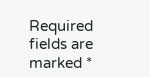Required fields are marked *